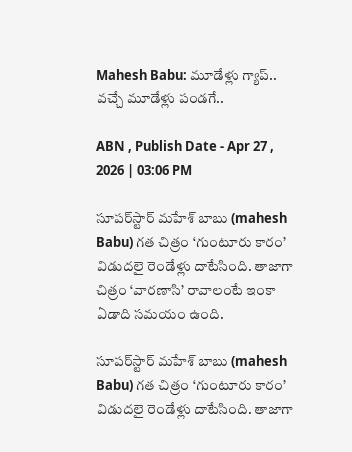Mahesh Babu: మూడేళ్లు గ్యాప్‌.. వచ్చే మూడేళ్లు పండగే..

ABN , Publish Date - Apr 27 , 2026 | 03:06 PM

సూపర్‌స్టార్‌ మహేశ్‌ బాబు (mahesh Babu) గత చిత్రం ‘గుంటూరు కారం’ విడుదలై రెండేళ్లు దాటేసింది. తాజాగా చిత్రం ‘వారణాసి’ రావాలంటే ఇంకా ఏడాది సమయం ఉంది.

సూపర్‌స్టార్‌ మహేశ్‌ బాబు (mahesh Babu) గత చిత్రం ‘గుంటూరు కారం’ విడుదలై రెండేళ్లు దాటేసింది. తాజాగా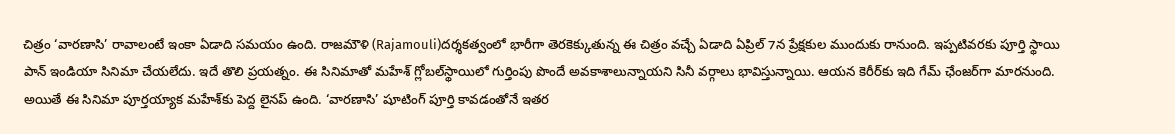చిత్రం ‘వారణాసి’ రావాలంటే ఇంకా ఏడాది సమయం ఉంది. రాజమౌళి (Rajamouli)దర్శకత్వంలో భారీగా తెరకెక్కుతున్న ఈ చిత్రం వచ్చే ఏడాది ఏప్రిల్‌ 7న ప్రేక్షకుల ముందుకు రానుంది. ఇప్పటివరకు పూర్తి స్థాయి పాన్‌ ఇండియా సినిమా చేయలేదు. ఇదే తొలి ప్రయత్నం. ఈ సినిమాతో మహేశ్‌ గ్లోబల్‌స్థాయిలో గుర్తింపు పొందే అవకాశాలున్నాయని సినీ వర్గాలు భావిస్తున్నాయి. ఆయన కెరీర్‌కు ఇది గేమ్‌ ఛేంజర్‌గా మారనుంది. అయితే ఈ సినిమా పూర్తయ్యాక మహేశ్‌కు పెద్ద లైనప్‌ ఉంది. ‘వారణాసి’ షూటింగ్‌ పూర్తి కావడంతోనే ఇతర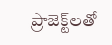ప్రాజెక్ట్‌లతో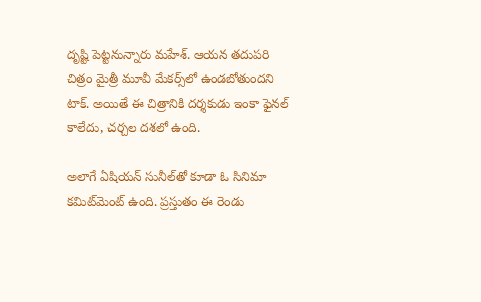దృష్టి పెట్టనున్నారు మహేశ్‌. ఆయన తదుపరి చిత్రం మైత్రీ మూవీ మేకర్స్‌లో ఉండబోతుందని టాక్‌. అయితే ఈ చిత్రానికి దర్శకుడు ఇంకా ఫైనల్‌ కాలేదు, చర్చల దశలో ఉంది.

అలాగే ఏషియన్‌ సునీల్‌తో కూడా ఓ సినిమా కమిట్‌మెంట్‌ ఉంది. ప్రస్తుతం ఈ రెండు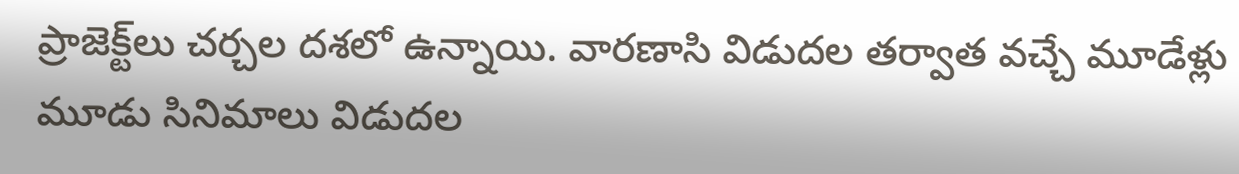ప్రాజెక్ట్‌లు చర్చల దశలో ఉన్నాయి. వారణాసి విడుదల తర్వాత వచ్చే మూడేళ్లు మూడు సినిమాలు విడుదల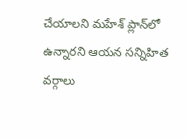చేయాలని మహేశ్‌ ప్లాన్‌లో ఉన్నారని ఆయన సన్నిహిత వర్గాలు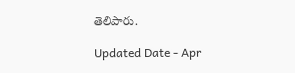తెలిపారు.

Updated Date - Apr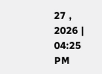27 , 2026 | 04:25 PM